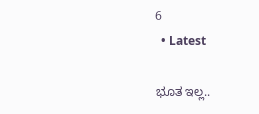6
  • Latest

ಭೂತ ಇಲ್ಲ..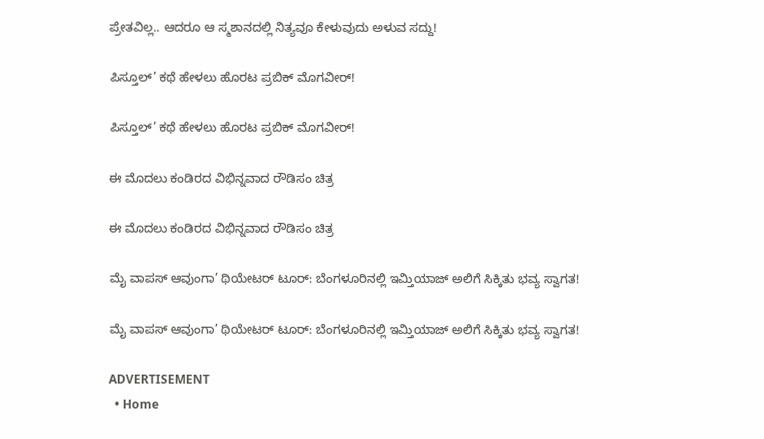ಪ್ರೇತವಿಲ್ಲ.. ಆದರೂ ಆ ಸ್ಮಶಾನದಲ್ಲಿ ನಿತ್ಯವೂ ಕೇಳುವುದು ಅಳುವ ಸದ್ದು!

ಪಿಸ್ತೂಲ್’ ಕಥೆ ಹೇಳಲು ಹೊರಟ ಪ್ರಬಿಕ್ ಮೊಗವೀರ್!

ಪಿಸ್ತೂಲ್’ ಕಥೆ ಹೇಳಲು ಹೊರಟ ಪ್ರಬಿಕ್ ಮೊಗವೀರ್!

ಈ ಮೊದಲು ಕಂಡಿರದ ವಿಭಿನ್ನವಾದ ರೌಡಿಸಂ ಚಿತ್ರ

ಈ ಮೊದಲು ಕಂಡಿರದ ವಿಭಿನ್ನವಾದ ರೌಡಿಸಂ ಚಿತ್ರ

ಮೈ ವಾಪಸ್ ಆವುಂಗಾ’ ಥಿಯೇಟರ್ ಟೂರ್: ಬೆಂಗಳೂರಿನಲ್ಲಿ ಇಮ್ತಿಯಾಜ್ ಅಲಿಗೆ ಸಿಕ್ಕಿತು ಭವ್ಯ ಸ್ವಾಗತ!

ಮೈ ವಾಪಸ್ ಆವುಂಗಾ’ ಥಿಯೇಟರ್ ಟೂರ್: ಬೆಂಗಳೂರಿನಲ್ಲಿ ಇಮ್ತಿಯಾಜ್ ಅಲಿಗೆ ಸಿಕ್ಕಿತು ಭವ್ಯ ಸ್ವಾಗತ!

ADVERTISEMENT
  • Home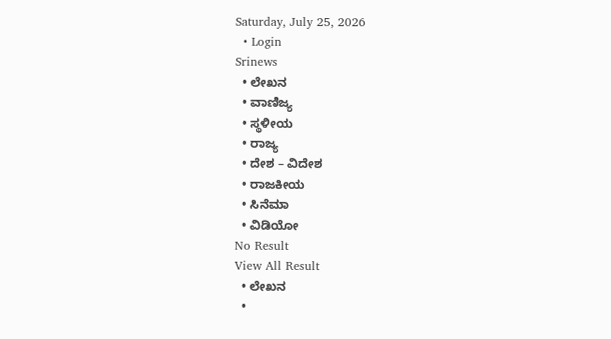Saturday, July 25, 2026
  • Login
Srinews
  • ಲೇಖನ
  • ವಾಣಿಜ್ಯ
  • ಸ್ಥಳೀಯ
  • ರಾಜ್ಯ
  • ದೇಶ – ವಿದೇಶ
  • ರಾಜಕೀಯ
  • ಸಿನೆಮಾ
  • ವಿಡಿಯೋ
No Result
View All Result
  • ಲೇಖನ
  •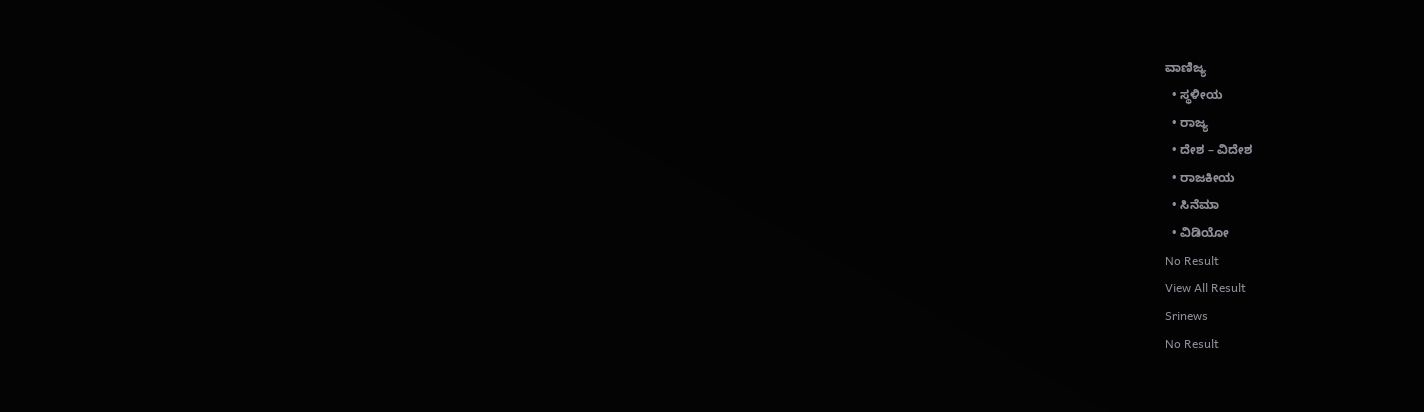ವಾಣಿಜ್ಯ
  • ಸ್ಥಳೀಯ
  • ರಾಜ್ಯ
  • ದೇಶ – ವಿದೇಶ
  • ರಾಜಕೀಯ
  • ಸಿನೆಮಾ
  • ವಿಡಿಯೋ
No Result
View All Result
Srinews
No Result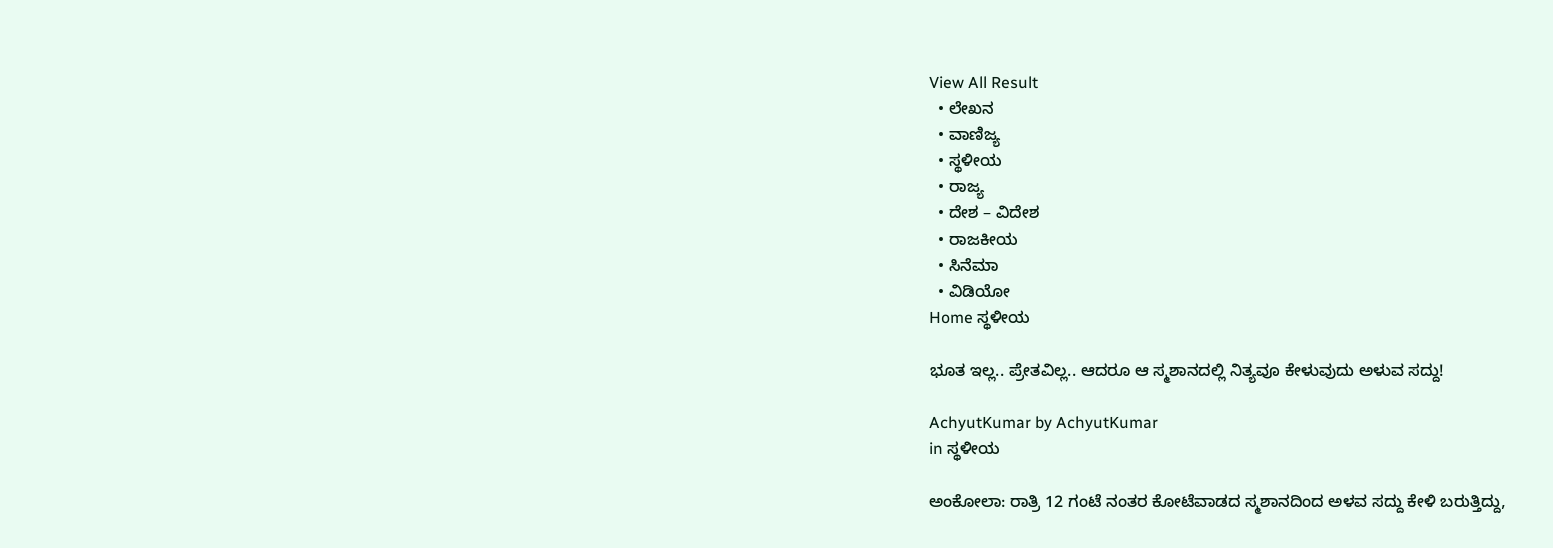View All Result
  • ಲೇಖನ
  • ವಾಣಿಜ್ಯ
  • ಸ್ಥಳೀಯ
  • ರಾಜ್ಯ
  • ದೇಶ – ವಿದೇಶ
  • ರಾಜಕೀಯ
  • ಸಿನೆಮಾ
  • ವಿಡಿಯೋ
Home ಸ್ಥಳೀಯ

ಭೂತ ಇಲ್ಲ.. ಪ್ರೇತವಿಲ್ಲ.. ಆದರೂ ಆ ಸ್ಮಶಾನದಲ್ಲಿ ನಿತ್ಯವೂ ಕೇಳುವುದು ಅಳುವ ಸದ್ದು!

AchyutKumar by AchyutKumar
in ಸ್ಥಳೀಯ

ಅಂಕೋಲಾ: ರಾತ್ರಿ 12 ಗಂಟೆ ನಂತರ ಕೋಟೆವಾಡದ ಸ್ಮಶಾನದಿಂದ ಅಳವ ಸದ್ದು ಕೇಳಿ ಬರುತ್ತಿದ್ದು,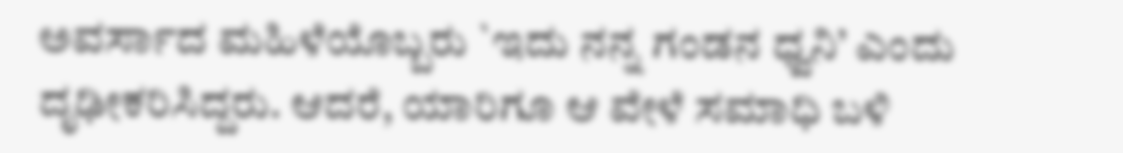ಅವರ್ಸಾದ ಮಹಿಳೆಯೊಬ್ಬರು `ಇದು ನನ್ನ ಗಂಡನ ಧ್ವನಿ’ ಎಂದು ದೃಢೀಕರಿಸಿದ್ದರು. ಆದರೆ, ಯಾರಿಗೂ ಆ ವೇಳೆ ಸಮಾಧಿ ಬಳಿ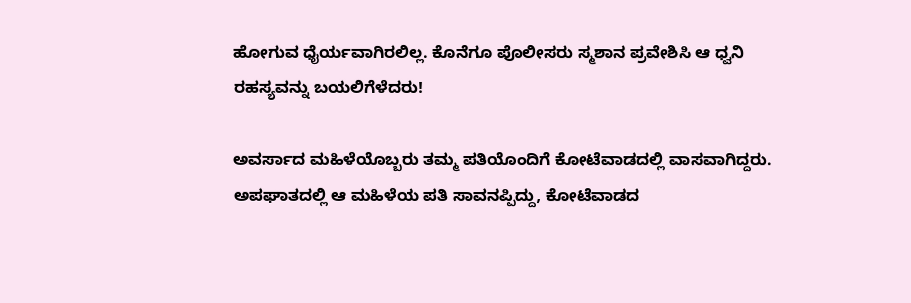ಹೋಗುವ ಧೈರ್ಯವಾಗಿರಲಿಲ್ಲ. ಕೊನೆಗೂ ಪೊಲೀಸರು ಸ್ಮಶಾನ ಪ್ರವೇಶಿಸಿ ಆ ಧ್ವನಿ ರಹಸ್ಯವನ್ನು ಬಯಲಿಗೆಳೆದರು!

ಅವರ್ಸಾದ ಮಹಿಳೆಯೊಬ್ಬರು ತಮ್ಮ ಪತಿಯೊಂದಿಗೆ ಕೋಟೆವಾಡದಲ್ಲಿ ವಾಸವಾಗಿದ್ದರು. ಅಪಘಾತದಲ್ಲಿ ಆ ಮಹಿಳೆಯ ಪತಿ ಸಾವನಪ್ಪಿದ್ದು, ಕೋಟೆವಾಡದ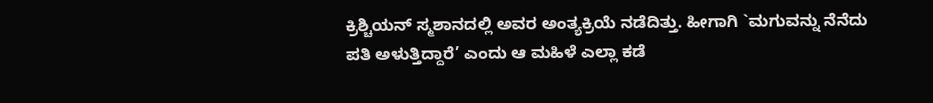ಕ್ರಿಶ್ಚಿಯನ್ ಸ್ಮಶಾನದಲ್ಲಿ ಅವರ ಅಂತ್ಯಕ್ರಿಯೆ ನಡೆದಿತ್ತು. ಹೀಗಾಗಿ `ಮಗುವನ್ನು ನೆನೆದು ಪತಿ ಅಳುತ್ತಿದ್ದಾರೆ’ ಎಂದು ಆ ಮಹಿಳೆ ಎಲ್ಲಾ ಕಡೆ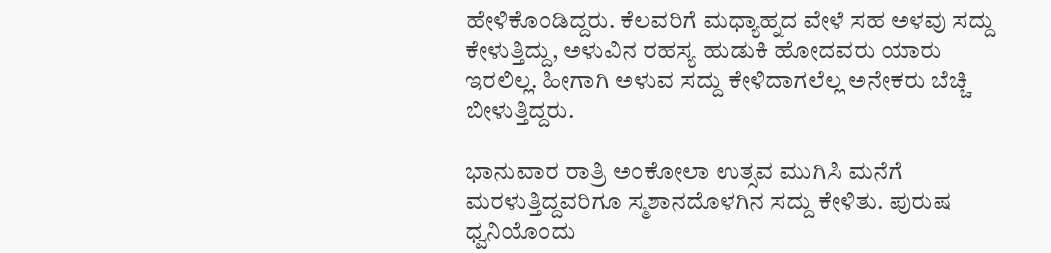ಹೇಳಿಕೊಂಡಿದ್ದರು. ಕೆಲವರಿಗೆ ಮಧ್ಯಾಹ್ನದ ವೇಳೆ ಸಹ ಅಳವು ಸದ್ದು ಕೇಳುತ್ತಿದ್ದು, ಅಳುವಿನ ರಹಸ್ಯ ಹುಡುಕಿ ಹೋದವರು ಯಾರು ಇರಲಿಲ್ಲ. ಹೀಗಾಗಿ ಅಳುವ ಸದ್ದು ಕೇಳಿದಾಗಲೆಲ್ಲ ಅನೇಕರು ಬೆಚ್ಚಿ ಬೀಳುತ್ತಿದ್ದರು.

ಭಾನುವಾರ ರಾತ್ರಿ ಅಂಕೋಲಾ ಉತ್ಸವ ಮುಗಿಸಿ ಮನೆಗೆ ಮರಳುತ್ತಿದ್ದವರಿಗೂ ಸ್ಮಶಾನದೊಳಗಿನ ಸದ್ದು ಕೇಳಿತು. ಪುರುಷ ಧ್ವನಿಯೊಂದು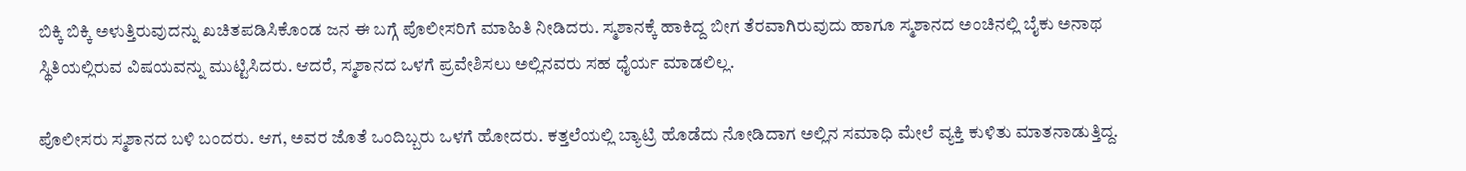ಬಿಕ್ಕಿ ಬಿಕ್ಕಿ ಅಳುತ್ತಿರುವುದನ್ನು ಖಚಿತಪಡಿಸಿಕೊಂಡ ಜನ ಈ ಬಗ್ಗೆ ಪೊಲೀಸರಿಗೆ ಮಾಹಿತಿ ನೀಡಿದರು. ಸ್ಮಶಾನಕ್ಕೆ ಹಾಕಿದ್ದ ಬೀಗ ತೆರವಾಗಿರುವುದು ಹಾಗೂ ಸ್ಮಶಾನದ ಅಂಚಿನಲ್ಲಿ ಬೈಕು ಅನಾಥ ಸ್ಥಿತಿಯಲ್ಲಿರುವ ವಿಷಯವನ್ನು ಮುಟ್ಟಿಸಿದರು. ಆದರೆ, ಸ್ಮಶಾನದ ಒಳಗೆ ಪ್ರವೇಶಿಸಲು ಅಲ್ಲಿನವರು ಸಹ ಧೈರ್ಯ ಮಾಡಲಿಲ್ಲ.

ಪೊಲೀಸರು ಸ್ಮಶಾನದ ಬಳಿ ಬಂದರು. ಆಗ, ಅವರ ಜೊತೆ ಒಂದಿಬ್ಬರು ಒಳಗೆ ಹೋದರು. ಕತ್ತಲೆಯಲ್ಲಿ ಬ್ಯಾಟ್ರಿ ಹೊಡೆದು ನೋಡಿದಾಗ ಅಲ್ಲಿನ ಸಮಾಧಿ ಮೇಲೆ ವ್ಯಕ್ತಿ ಕುಳಿತು ಮಾತನಾಡುತ್ತಿದ್ದ.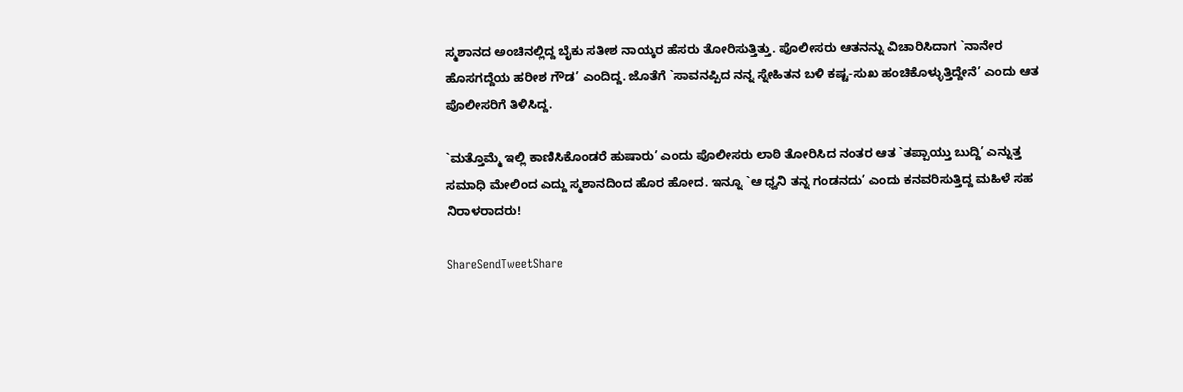ಸ್ಮಶಾನದ ಅಂಚಿನಲ್ಲಿದ್ದ ಬೈಕು ಸತೀಶ ನಾಯ್ಕರ ಹೆಸರು ತೋರಿಸುತ್ತಿತ್ತು. ಪೊಲೀಸರು ಆತನನ್ನು ವಿಚಾರಿಸಿದಾಗ `ನಾನೇರ ಹೊಸಗದ್ದೆಯ ಹರೀಶ ಗೌಡ’ ಎಂದಿದ್ದ. ಜೊತೆಗೆ `ಸಾವನಪ್ಪಿದ ನನ್ನ ಸ್ನೇಹಿತನ ಬಳಿ ಕಷ್ಟ-ಸುಖ ಹಂಚಿಕೊಳ್ಳುತ್ತಿದ್ದೇನೆ’ ಎಂದು ಆತ ಪೊಲೀಸರಿಗೆ ತಿಳಿಸಿದ್ದ.

`ಮತ್ತೊಮ್ಮೆ ಇಲ್ಲಿ ಕಾಣಿಸಿಕೊಂಡರೆ ಹುಷಾರು’ ಎಂದು ಪೊಲೀಸರು ಲಾಠಿ ತೋರಿಸಿದ ನಂತರ ಆತ `ತಪ್ಪಾಯ್ತು ಬುದ್ದಿ’ ಎನ್ನುತ್ತ ಸಮಾಧಿ ಮೇಲಿಂದ ಎದ್ದು ಸ್ಮಶಾನದಿಂದ ಹೊರ ಹೋದ. ಇನ್ನೂ `ಆ ಧ್ವನಿ ತನ್ನ ಗಂಡನದು’ ಎಂದು ಕನವರಿಸುತ್ತಿದ್ದ ಮಹಿಳೆ ಸಹ ನಿರಾಳರಾದರು!

ShareSendTweetShare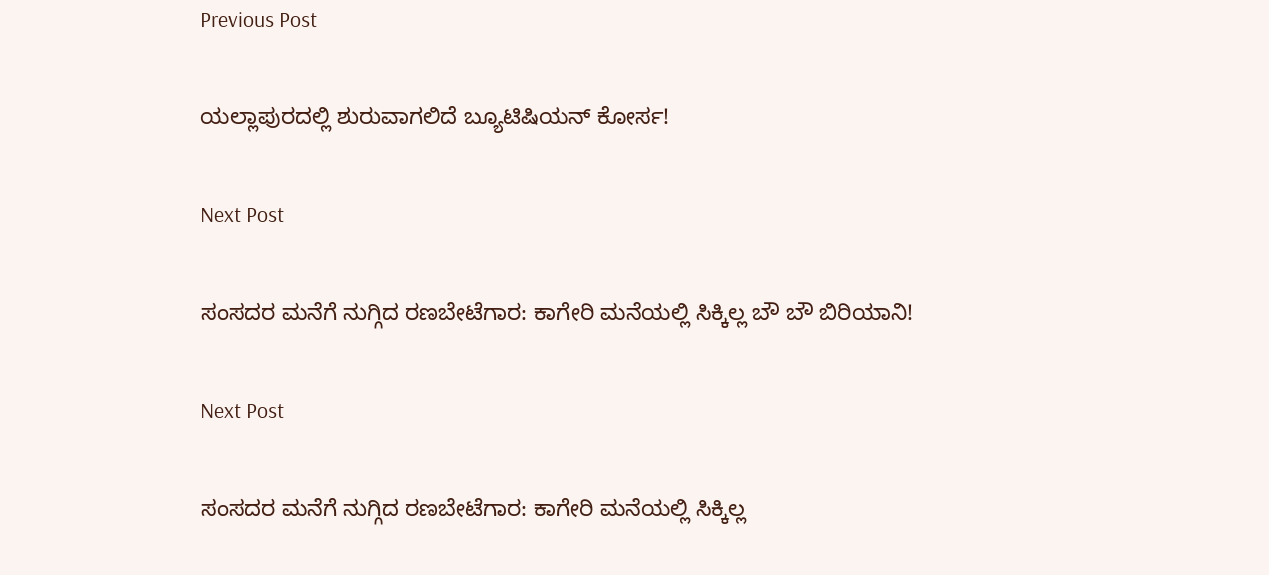Previous Post

ಯಲ್ಲಾಪುರದಲ್ಲಿ ಶುರುವಾಗಲಿದೆ ಬ್ಯೂಟಿಷಿಯನ್ ಕೋರ್ಸ!

Next Post

ಸಂಸದರ ಮನೆಗೆ ನುಗ್ಗಿದ ರಣಬೇಟೆಗಾರ: ಕಾಗೇರಿ ಮನೆಯಲ್ಲಿ ಸಿಕ್ಕಿಲ್ಲ ಬೌ ಬೌ ಬಿರಿಯಾನಿ!

Next Post

ಸಂಸದರ ಮನೆಗೆ ನುಗ್ಗಿದ ರಣಬೇಟೆಗಾರ: ಕಾಗೇರಿ ಮನೆಯಲ್ಲಿ ಸಿಕ್ಕಿಲ್ಲ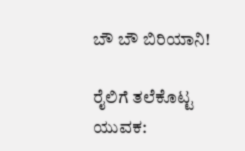ಬೌ ಬೌ ಬಿರಿಯಾನಿ!

ರೈಲಿಗೆ ತಲೆಕೊಟ್ಟ ಯುವಕ: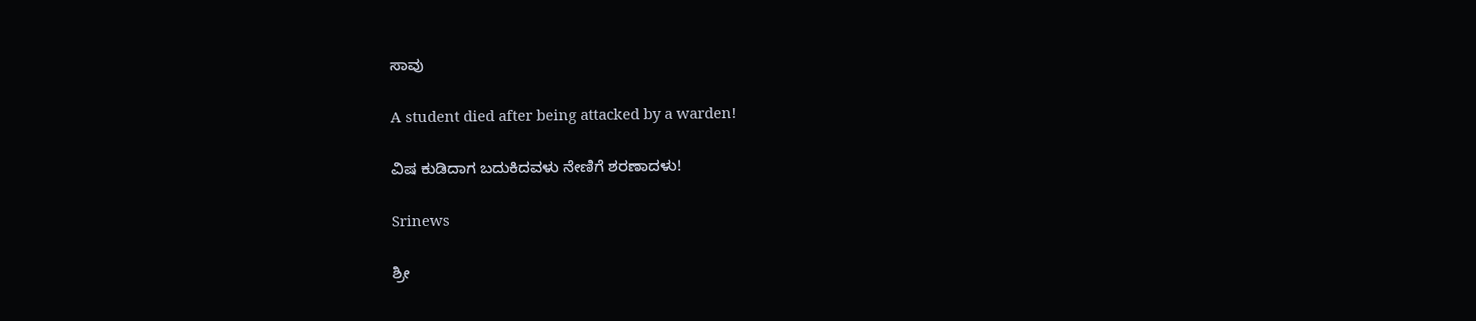ಸಾವು

A student died after being attacked by a warden!

ವಿಷ ಕುಡಿದಾಗ ಬದುಕಿದವಳು ನೇಣಿಗೆ ಶರಣಾದಳು!

Srinews

ಶ್ರೀ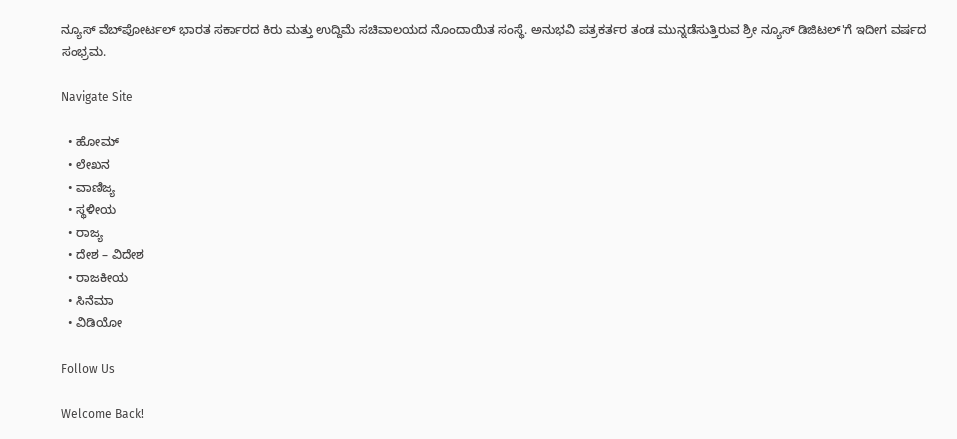ನ್ಯೂಸ್ ವೆಬ್‌ಪೋರ್ಟಲ್ ಭಾರತ ಸರ್ಕಾರದ ಕಿರು ಮತ್ತು ಉದ್ದಿಮೆ ಸಚಿವಾಲಯದ ನೊಂದಾಯಿತ ಸಂಸ್ಥೆ. ಅನುಭವಿ ಪತ್ರಕರ್ತರ ತಂಡ ಮುನ್ನಡೆಸುತ್ತಿರುವ ಶ್ರೀ ನ್ಯೂಸ್ ಡಿಜಿಟಲ್'ಗೆ ಇದೀಗ ವರ್ಷದ ಸಂಭ್ರಮ.

Navigate Site

  • ಹೋಮ್
  • ಲೇಖನ
  • ವಾಣಿಜ್ಯ
  • ಸ್ಥಳೀಯ
  • ರಾಜ್ಯ
  • ದೇಶ – ವಿದೇಶ
  • ರಾಜಕೀಯ
  • ಸಿನೆಮಾ
  • ವಿಡಿಯೋ

Follow Us

Welcome Back!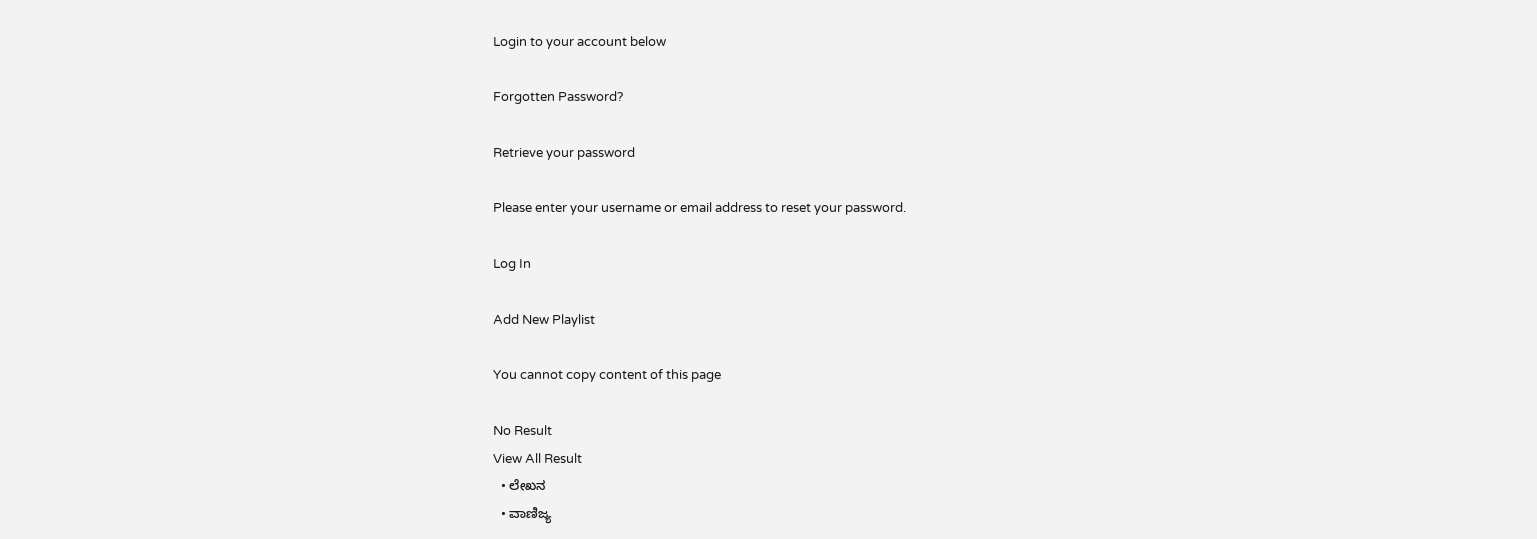Login to your account below

Forgotten Password?

Retrieve your password

Please enter your username or email address to reset your password.

Log In

Add New Playlist

You cannot copy content of this page

No Result
View All Result
  • ಲೇಖನ
  • ವಾಣಿಜ್ಯ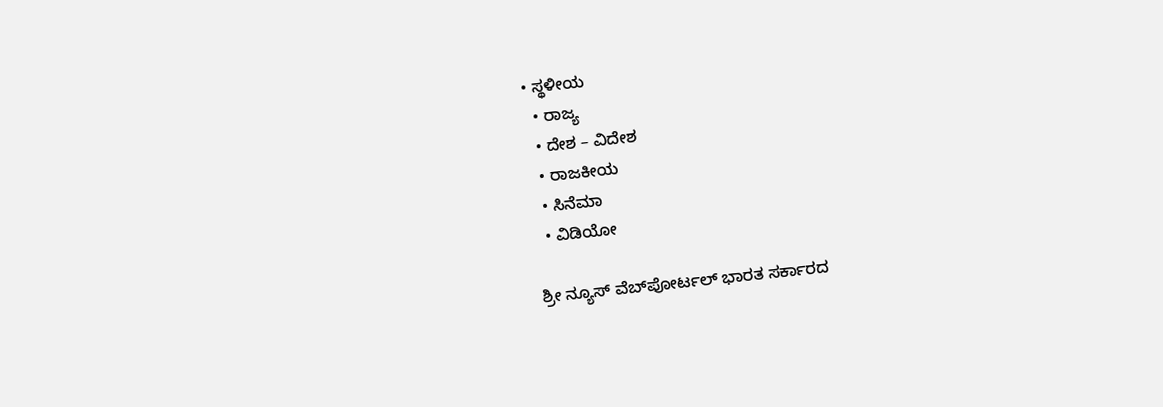• ಸ್ಥಳೀಯ
  • ರಾಜ್ಯ
  • ದೇಶ – ವಿದೇಶ
  • ರಾಜಕೀಯ
  • ಸಿನೆಮಾ
  • ವಿಡಿಯೋ

ಶ್ರೀ ನ್ಯೂಸ್ ವೆಬ್‌ಪೋರ್ಟಲ್ ಭಾರತ ಸರ್ಕಾರದ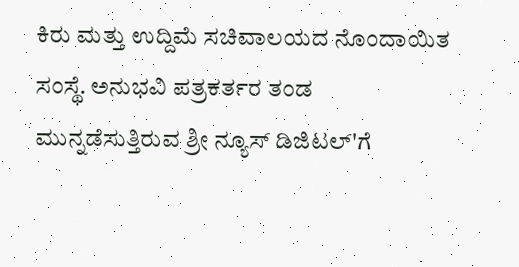ಕಿರು ಮತ್ತು ಉದ್ದಿಮೆ ಸಚಿವಾಲಯದ ನೊಂದಾಯಿತ ಸಂಸ್ಥೆ. ಅನುಭವಿ ಪತ್ರಕರ್ತರ ತಂಡ ಮುನ್ನಡೆಸುತ್ತಿರುವ ಶ್ರೀ ನ್ಯೂಸ್ ಡಿಜಿಟಲ್'ಗೆ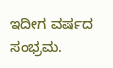ಇದೀಗ ವರ್ಷದ ಸಂಭ್ರಮ.